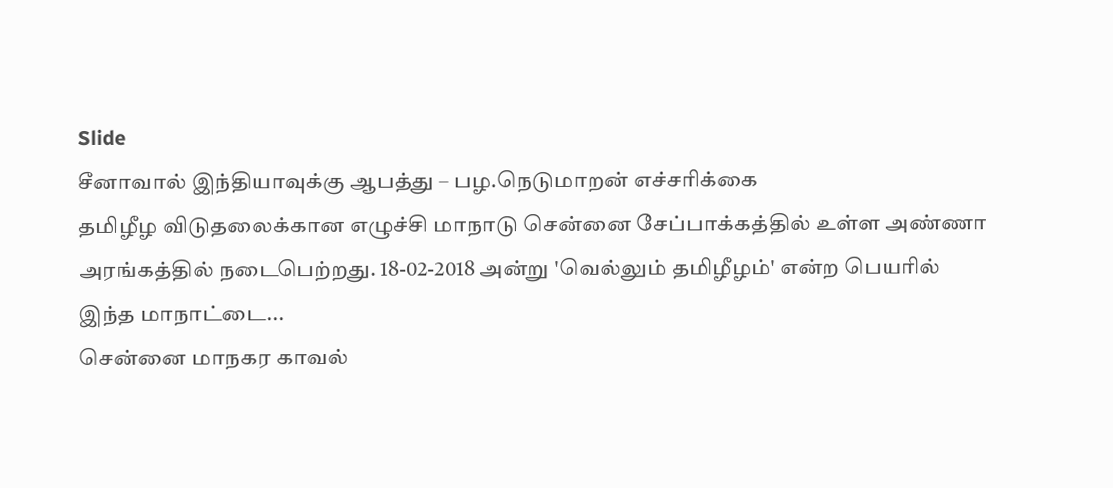Slide
சீனாவால் இந்தியாவுக்கு ஆபத்து – பழ.நெடுமாறன் எச்சரிக்கை
தமிழீழ விடுதலைக்கான எழுச்சி மாநாடு சென்னை சேப்பாக்கத்தில் உள்ள அண்ணா அரங்கத்தில் நடைபெற்றது. 18-02-2018 அன்று 'வெல்லும் தமிழீழம்' என்ற பெயரில் இந்த மாநாட்டை...
சென்னை மாநகர காவல்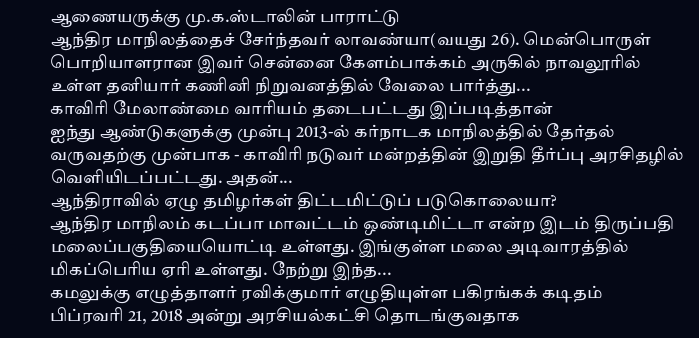ஆணையருக்கு மு.க.ஸ்டாலின் பாராட்டு
ஆந்திர மாநிலத்தைச் சேர்ந்தவர் லாவண்யா(வயது 26). மென்பொருள் பொறியாளரான இவர் சென்னை கேளம்பாக்கம் அருகில் நாவலூரில் உள்ள தனியார் கணினி நிறுவனத்தில் வேலை பார்த்து...
காவிரி மேலாண்மை வாரியம் தடைபட்டது இப்படித்தான்
ஐந்து ஆண்டுகளுக்கு முன்பு 2013-ல் கர்நாடக மாநிலத்தில் தேர்தல் வருவதற்கு முன்பாக - காவிரி நடுவர் மன்றத்தின் இறுதி தீர்ப்பு அரசிதழில் வெளியிடப்பட்டது. அதன்...
ஆந்திராவில் ஏழு தமிழர்கள் திட்டமிட்டுப் படுகொலையா?
ஆந்திர மாநிலம் கடப்பா மாவட்டம் ஒண்டிமிட்டா என்ற இடம் திருப்பதி மலைப்பகுதியையொட்டி உள்ளது. இங்குள்ள மலை அடிவாரத்தில் மிகப்பெரிய ஏரி உள்ளது. நேற்று இந்த...
கமலுக்கு எழுத்தாளர் ரவிக்குமார் எழுதியுள்ள பகிரங்கக் கடிதம்
பிப்ரவரி 21, 2018 அன்று அரசியல்கட்சி தொடங்குவதாக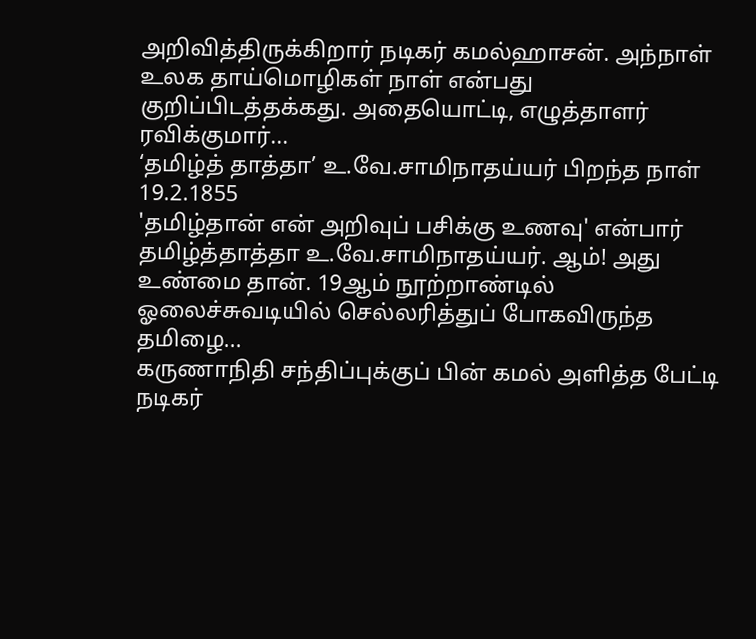அறிவித்திருக்கிறார் நடிகர் கமல்ஹாசன். அந்நாள் உலக தாய்மொழிகள் நாள் என்பது குறிப்பிடத்தக்கது. அதையொட்டி, எழுத்தாளர் ரவிக்குமார்...
‘தமிழ்த் தாத்தா’ உ.வே.சாமிநாதய்யர் பிறந்த நாள் 19.2.1855
'தமிழ்தான் என் அறிவுப் பசிக்கு உணவு' என்பார் தமிழ்த்தாத்தா உ.வே.சாமிநாதய்யர். ஆம்! அது உண்மை தான். 19ஆம் நூற்றாண்டில் ஓலைச்சுவடியில் செல்லரித்துப் போகவிருந்த தமிழை...
கருணாநிதி சந்திப்புக்குப் பின் கமல் அளித்த பேட்டி
நடிகர்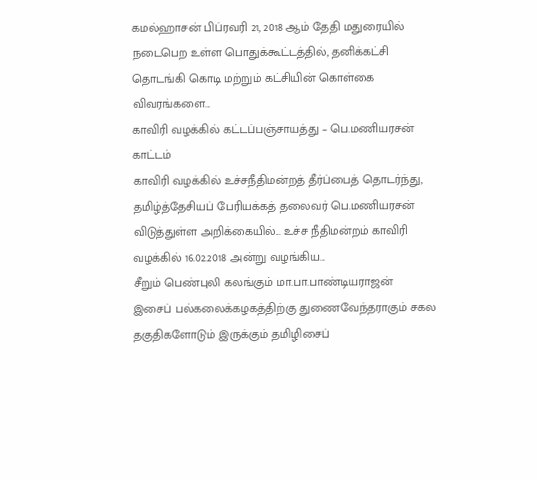கமல்ஹாசன் பிப்ரவரி 21, 2018 ஆம் தேதி மதுரையில் நடைபெற உள்ள பொதுக்கூட்டத்தில், தனிக்கட்சி தொடங்கி கொடி மற்றும் கட்சியின் கொள்கை விவரங்களை...
காவிரி வழக்கில் கட்டப்பஞ்சாயத்து – பெ.மணியரசன் காட்டம்
காவிரி வழக்கில் உச்சநீதிமன்றத் தீர்ப்பைத் தொடர்ந்து, தமிழ்த்தேசியப் பேரியக்கத் தலைவர் பெ.மணியரசன் விடுத்துள்ள அறிக்கையில்... உச்ச நீதிமன்றம் காவிரி வழக்கில் 16.02.2018 அன்று வழங்கிய...
சீறும் பெண்புலி கலங்கும் மா.பா.பாண்டியராஜன்
இசைப் பல்கலைக்கழகத்திற்கு துணைவேந்தராகும் சகல தகுதிகளோடும் இருக்கும் தமிழிசைப்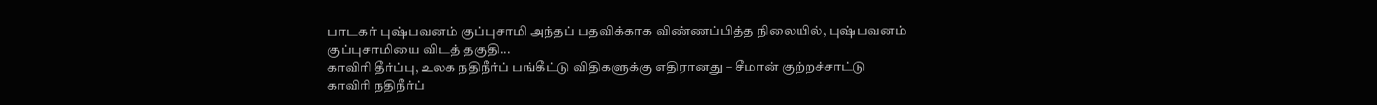பாடகர் புஷ்பவனம் குப்புசாமி அந்தப் பதவிக்காக விண்ணப்பித்த நிலையில், புஷ்பவனம் குப்புசாமியை விடத் தகுதி...
காவிரி தீர்ப்பு, உலக நதிநீர்ப் பங்கீட்டு விதிகளுக்கு எதிரானது – சீமான் குற்றச்சாட்டு
காவிரி நதிநீர்ப்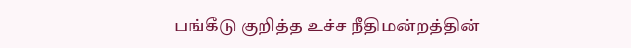பங்கீடு குறித்த உச்ச நீதிமன்றத்தின்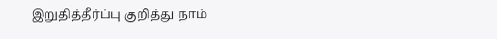இறுதித்தீர்ப்பு குறித்து நாம்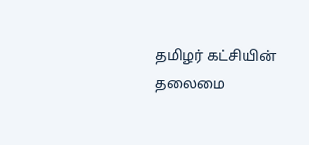தமிழர் கட்சியின் தலைமை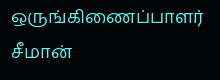ஒருங்கிணைப்பாளர் சீமான்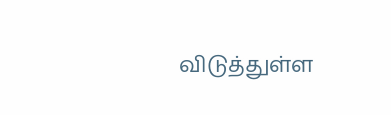விடுத்துள்ள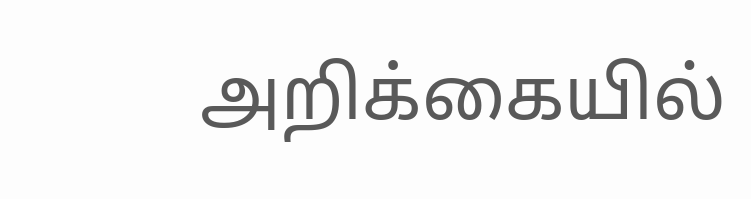அறிக்கையில்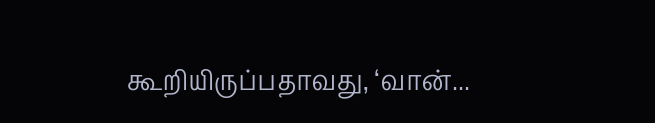கூறியிருப்பதாவது, ‘வான்...